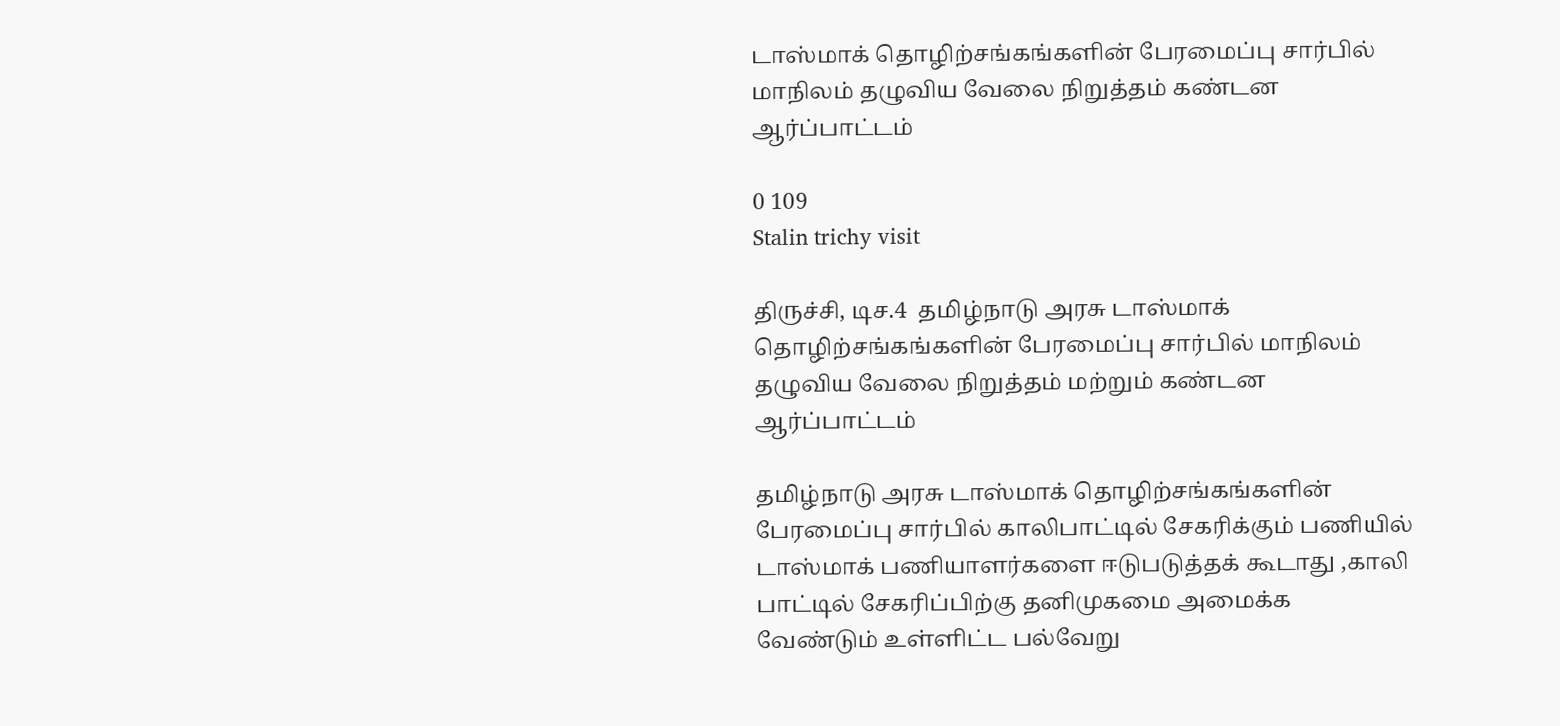டாஸ்மாக் தொழிற்சங்கங்களின் பேரமைப்பு சார்பில் மாநிலம் தழுவிய வேலை நிறுத்தம் கண்டன ஆர்ப்பாட்டம்

0 109
Stalin trichy visit

திருச்சி, டிச.4  தமிழ்நாடு அரசு டாஸ்மாக் தொழிற்சங்கங்களின் பேரமைப்பு சார்பில் மாநிலம் தழுவிய வேலை நிறுத்தம் மற்றும் கண்டன ஆர்ப்பாட்டம்

தமிழ்நாடு அரசு டாஸ்மாக் தொழிற்சங்கங்களின் பேரமைப்பு சார்பில் காலிபாட்டில் சேகரிக்கும் பணியில் டாஸ்மாக் பணியாளர்களை ஈடுபடுத்தக் கூடாது ,காலி பாட்டில் சேகரிப்பிற்கு தனிமுகமை அமைக்க வேண்டும் உள்ளிட்ட பல்வேறு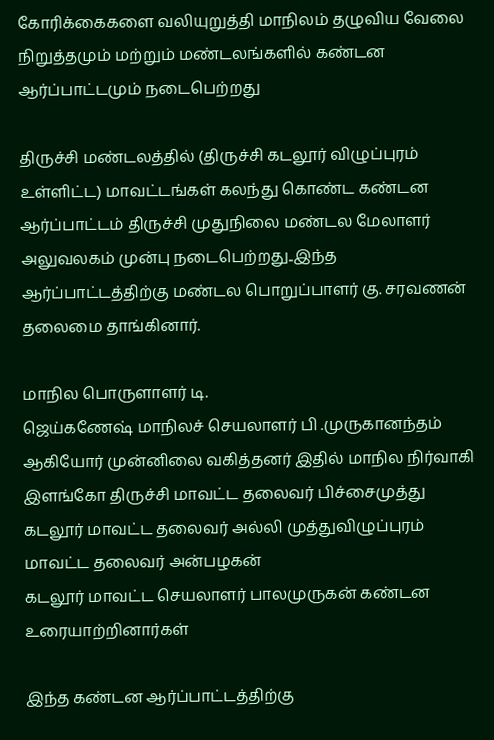கோரிக்கைகளை வலியுறுத்தி மாநிலம் தழுவிய வேலை நிறுத்தமும் மற்றும் மண்டலங்களில் கண்டன ஆர்ப்பாட்டமும் நடைபெற்றது

திருச்சி மண்டலத்தில் (திருச்சி கடலூர் விழுப்புரம் உள்ளிட்ட) மாவட்டங்கள் கலந்து கொண்ட கண்டன ஆர்ப்பாட்டம் திருச்சி முதுநிலை மண்டல மேலாளர் அலுவலகம் முன்பு நடைபெற்றது..இந்த ஆர்ப்பாட்டத்திற்கு மண்டல பொறுப்பாளர் கு. சரவணன் தலைமை தாங்கினார்.

மாநில பொருளாளர் டி.
ஜெய்கணேஷ் மாநிலச் செயலாளர் பி .முருகானந்தம் ஆகியோர் முன்னிலை வகித்தனர் இதில் மாநில நிர்வாகி இளங்கோ திருச்சி மாவட்ட தலைவர் பிச்சைமுத்து கடலூர் மாவட்ட தலைவர் அல்லி முத்துவிழுப்புரம் மாவட்ட தலைவர் அன்பழகன்
கடலூர் மாவட்ட செயலாளர் பாலமுருகன் கண்டன உரையாற்றினார்கள்

இந்த கண்டன ஆர்ப்பாட்டத்திற்கு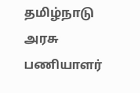தமிழ்நாடு அரசு பணியாளர்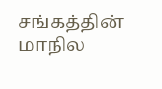சங்கத்தின் மாநில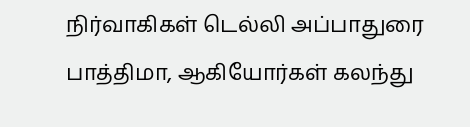நிர்வாகிகள் டெல்லி அப்பாதுரை பாத்திமா, ஆகியோர்கள் கலந்து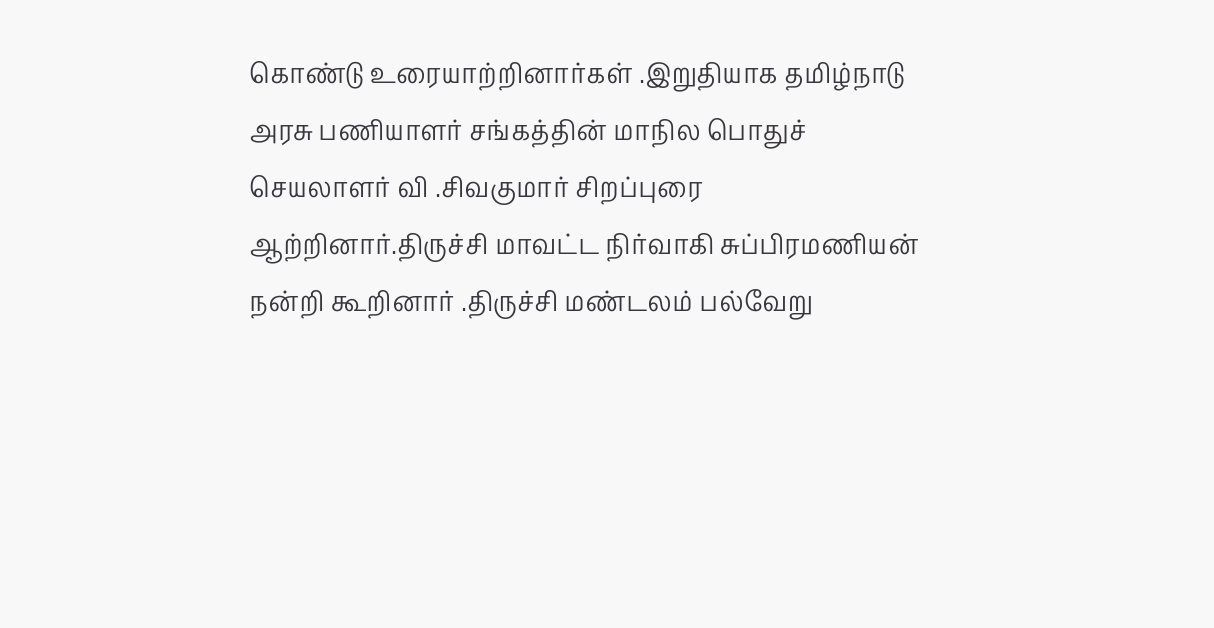கொண்டு உரையாற்றினார்கள் .இறுதியாக தமிழ்நாடு அரசு பணியாளர் சங்கத்தின் மாநில பொதுச் செயலாளர் வி .சிவகுமார் சிறப்புரை ஆற்றினார்.திருச்சி மாவட்ட நிர்வாகி சுப்பிரமணியன் நன்றி கூறினார் .திருச்சி மண்டலம் பல்வேறு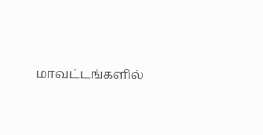மாவட்டங்களில்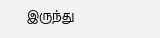இருந்து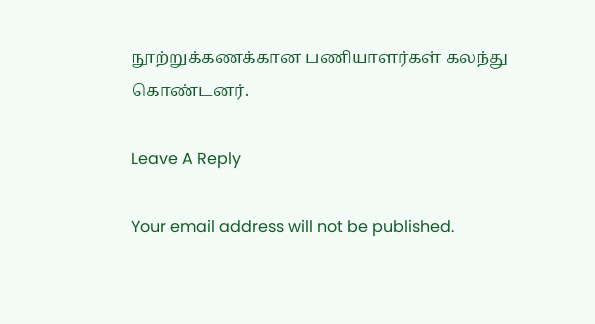நூற்றுக்கணக்கான பணியாளர்கள் கலந்து
கொண்டனர்.

Leave A Reply

Your email address will not be published.